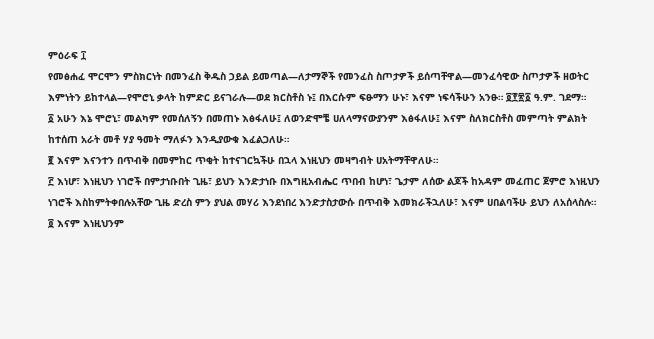ምዕራፍ ፲
የመፅሐፈ ሞርሞን ምስክርነት በመንፈስ ቅዱስ ኃይል ይመጣል—ለታማኞች የመንፈስ ስጦታዎች ይሰጣቸዋል—መንፈሳዊው ስጦታዎች ዘወትር እምነትን ይከተላል—የሞሮኒ ቃላት ከምድር ይናገራሉ—ወደ ክርስቶስ ኑ፤ በእርሱም ፍፁማን ሁኑ፣ እናም ነፍሳችሁን አንፁ። ፬፻፳፩ ዓ.ም. ገደማ።
፩ አሁን እኔ ሞሮኒ፣ መልካም የመሰለኝን በመጠኑ እፅፋለሁ፤ ለወንድሞቼ ሀለላማናውያንም እፅፋለሁ፤ እናም ስለክርስቶስ መምጣት ምልክት ከተሰጠ አራት መቶ ሃያ ዓመት ማለፉን እንዲያውቁ እፈልጋለሁ።
፪ እናም እናንተን በጥብቅ በመምከር ጥቂት ከተናገርኳችሁ በኋላ እነዚህን መዛግብት ሀአትማቸዋለሁ።
፫ እነሆ፣ እነዚህን ነገሮች በምታነቡበት ጊዜ፣ ይህን እንድታነቡ በእግዚአብሔር ጥበብ ከሆነ፣ ጌታም ለሰው ልጆች ከአዳም መፈጠር ጀምሮ እነዚህን ነገሮች እስከምትቀበሉአቸው ጊዜ ድረስ ምን ያህል መሃሪ እንደነበረ እንድታስታውሱ በጥብቅ እመክራችኋለሁ፣ እናም ሀበልባችሁ ይህን ለአሰላስሉ።
፬ እናም እነዚህንም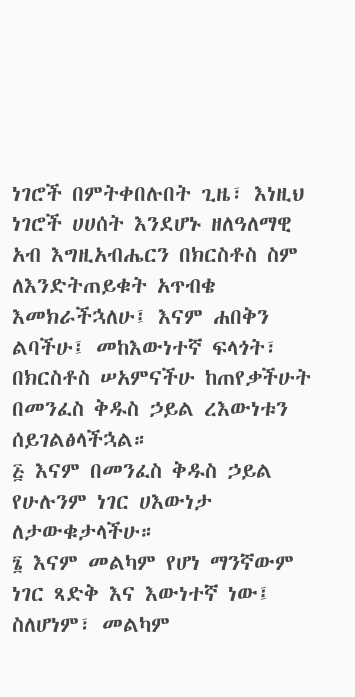ነገሮች በምትቀበሉበት ጊዜ፣ እነዚህ ነገሮች ሀሀሰት እንደሆኑ ዘለዓለማዊ አብ እግዚአብሔርን በክርስቶስ ስም ለእንድትጠይቁት አጥብቄ እመክራችኋለሁ፤ እናም ሐበቅን ልባችሁ፤ መከእውነተኛ ፍላጎት፣ በክርስቶስ ሠአምናችሁ ከጠየቃችሁት በመንፈስ ቅዱስ ኃይል ረእውነቱን ሰይገልፅላችኋል።
፭ እናም በመንፈስ ቅዱስ ኃይል የሁሉንም ነገር ሀእውነታ ለታውቁታላችሁ።
፮ እናም መልካም የሆነ ማንኛውም ነገር ጻድቅ እና እውነተኛ ነው፤ ስለሆነም፣ መልካም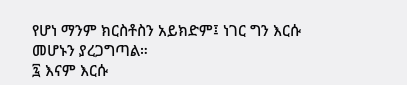የሆነ ማንም ክርስቶስን አይክድም፤ ነገር ግን እርሱ መሆኑን ያረጋግጣል።
፯ እናም እርሱ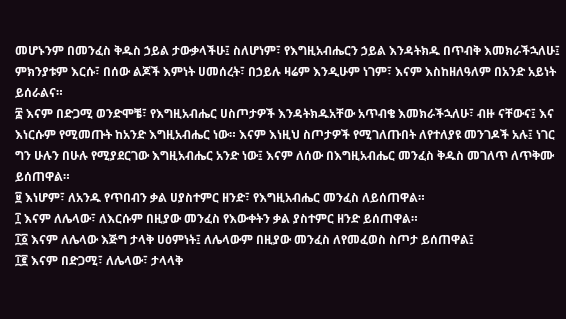መሆኑንም በመንፈስ ቅዱስ ኃይል ታውቃላችሁ፤ ስለሆነም፣ የእግዚአብሔርን ኃይል እንዳትክዱ በጥብቅ እመክራችኋለሁ፤ ምክንያቱም እርሱ፣ በሰው ልጆች እምነት ሀመሰረት፣ በኃይሉ ዛሬም እንዲሁም ነገም፣ እናም እስከዘለዓለም በአንድ አይነት ይሰራልና።
፰ እናም በድጋሚ ወንድሞቼ፣ የእግዚአብሔር ሀስጦታዎች እንዳትክዱአቸው አጥብቄ እመክራችኋለሁ፣ ብዙ ናቸውና፤ እና እነርሱም የሚመጡት ከአንድ እግዚአብሔር ነው። እናም እነዚህ ስጦታዎች የሚገለጡበት ለየተለያዩ መንገዶች አሉ፤ ነገር ግን ሁሉን በሁሉ የሚያደርገው እግዚአብሔር አንድ ነው፤ እናም ለሰው በእግዚአብሔር መንፈስ ቅዱስ መገለጥ ለጥቅሙ ይሰጠዋል።
፱ እነሆም፣ ለአንዱ የጥበብን ቃል ሀያስተምር ዘንድ፣ የእግዚአብሔር መንፈስ ለይሰጠዋል።
፲ እናም ለሌላው፣ ለእርሱም በዚያው መንፈስ የእውቀትን ቃል ያስተምር ዘንድ ይሰጠዋል።
፲፩ እናም ለሌላው እጅግ ታላቅ ሀዕምነት፤ ለሌላውም በዚያው መንፈስ ለየመፈወስ ስጦታ ይሰጠዋል፤
፲፪ እናም በድጋሚ፣ ለሌላው፣ ታላላቅ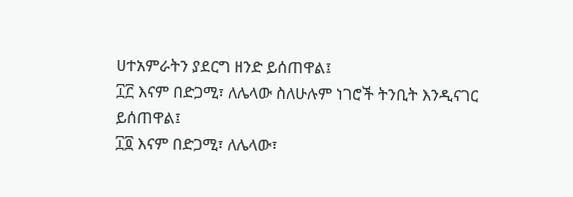ሀተአምራትን ያደርግ ዘንድ ይሰጠዋል፤
፲፫ እናም በድጋሚ፣ ለሌላው ስለሁሉም ነገሮች ትንቢት እንዲናገር ይሰጠዋል፤
፲፬ እናም በድጋሚ፣ ለሌላው፣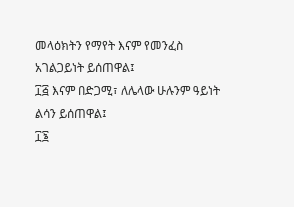መላዕክትን የማየት እናም የመንፈስ አገልጋይነት ይሰጠዋል፤
፲፭ እናም በድጋሚ፣ ለሌላው ሁሉንም ዓይነት ልሳን ይሰጠዋል፤
፲፮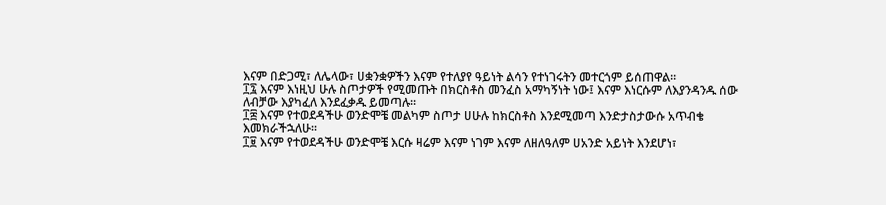እናም በድጋሚ፣ ለሌላው፣ ሀቋንቋዎችን እናም የተለያየ ዓይነት ልሳን የተነገሩትን መተርጎም ይሰጠዋል።
፲፯ እናም እነዚህ ሁሉ ስጦታዎች የሚመጡት በክርስቶስ መንፈስ አማካኝነት ነው፤ እናም እነርሱም ለእያንዳንዱ ሰው ለብቻው እያካፈለ እንደፈቃዱ ይመጣሉ።
፲፰ እናም የተወደዳችሁ ወንድሞቼ መልካም ስጦታ ሀሁሉ ከክርስቶስ እንደሚመጣ እንድታስታውሱ አጥብቄ እመክራችኋለሁ።
፲፱ እናም የተወደዳችሁ ወንድሞቼ እርሱ ዛሬም እናም ነገም እናም ለዘለዓለም ሀአንድ አይነት እንደሆነ፣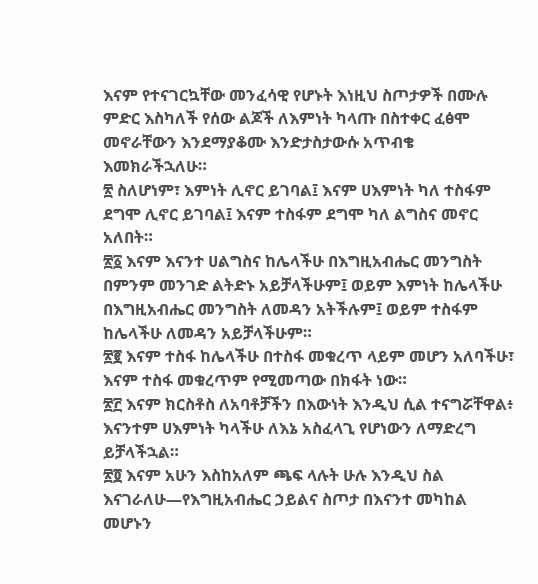እናም የተናገርኳቸው መንፈሳዊ የሆኑት እነዚህ ስጦታዎች በሙሉ ምድር እስካለች የሰው ልጆች ለእምነት ካላጡ በስተቀር ፈፅሞ መኖራቸውን እንደማያቆሙ እንድታስታውሱ አጥብቄ እመክራችኋለሁ።
፳ ስለሆነም፣ እምነት ሊኖር ይገባል፤ እናም ሀእምነት ካለ ተስፋም ደግሞ ሊኖር ይገባል፤ እናም ተስፋም ደግሞ ካለ ልግስና መኖር አለበት።
፳፩ እናም እናንተ ሀልግስና ከሌላችሁ በእግዚአብሔር መንግስት በምንም መንገድ ልትድኑ አይቻላችሁም፤ ወይም እምነት ከሌላችሁ በእግዚአብሔር መንግስት ለመዳን አትችሉም፤ ወይም ተስፋም ከሌላችሁ ለመዳን አይቻላችሁም።
፳፪ እናም ተስፋ ከሌላችሁ በተስፋ መቁረጥ ላይም መሆን አለባችሁ፣ እናም ተስፋ መቁረጥም የሚመጣው በክፋት ነው።
፳፫ እናም ክርስቶስ ለአባቶቻችን በእውነት እንዲህ ሲል ተናግሯቸዋል፥ እናንተም ሀእምነት ካላችሁ ለእኔ አስፈላጊ የሆነውን ለማድረግ ይቻላችኋል።
፳፬ እናም አሁን እስከአለም ጫፍ ላሉት ሁሉ እንዲህ ስል እናገራለሁ—የእግዚአብሔር ኃይልና ስጦታ በእናንተ መካከል መሆኑን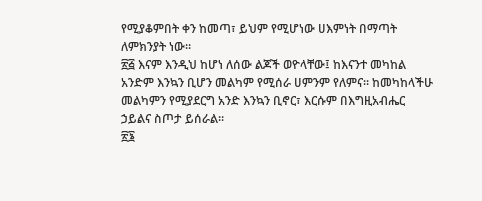የሚያቆምበት ቀን ከመጣ፣ ይህም የሚሆነው ሀእምነት በማጣት ለምክንያት ነው።
፳፭ እናም እንዲህ ከሆነ ለሰው ልጆች ወዮላቸው፤ ከእናንተ መካከል አንድም እንኳን ቢሆን መልካም የሚሰራ ሀምንም የለምና። ከመካከላችሁ መልካምን የሚያደርግ አንድ እንኳን ቢኖር፣ እርሱም በእግዚአብሔር ኃይልና ስጦታ ይሰራል።
፳፮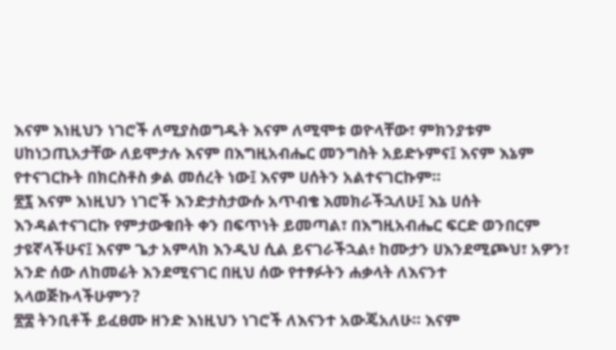እናም እነዚህን ነገሮች ለሚያስወግዱት እናም ለሚሞቱ ወዮላቸው፣ ምክንያቱም ሀከነኃጢአታቸው ለይሞታሉ እናም በእግዚአብሔር መንግስት አይድኑምና፤ እናም እኔም የተናገርኩት በክርስቶስ ቃል መሰረት ነው፤ እናም ሀሰትን አልተናገርኩም።
፳፯ እናም እነዚህን ነገሮች እንድታስታውሱ አጥብቄ እመክራችኋለሁ፤ እኔ ሀሰት እንዳልተናገርኩ የምታውቁበት ቀን በፍጥነት ይመጣል፣ በእግዚአብሔር ፍርድ ወንበርም ታዩኛላችሁና፤ እናም ጌታ አምላክ እንዲህ ሲል ይናገራችኋል፥ ከሙታን ሀእንደሚጮህ፣ አዎን፣ አንድ ሰው ለከመሬት እንደሚናገር በዚህ ሰው የተፃፉትን ሐቃላት ለእናንተ አላወጅኩላችሁምን?
፳፰ ትንቢቶች ይፈፀሙ ዘንድ እነዚህን ነገሮች ለእናንተ አውጄአለሁ። እናም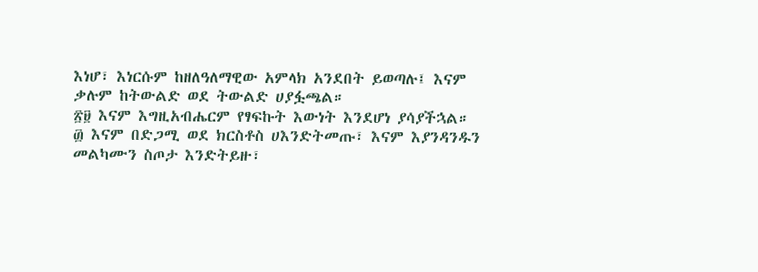እነሆ፣ እነርሱም ከዘለዓለማዊው አምላክ አንደበት ይወጣሉ፤ እናም ቃሉም ከትውልድ ወደ ትውልድ ሀያፏጫል።
፳፱ እናም እግዚአብሔርም የፃፍኩት እውነት እንደሆነ ያሳያችኋል።
፴ እናም በድጋሚ ወደ ክርስቶስ ሀእንድትመጡ፣ እናም እያንዳንዱን መልካሙን ስጦታ እንድትይዙ፣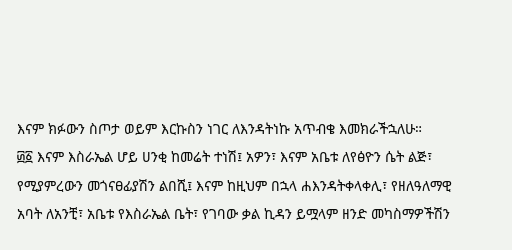እናም ክፉውን ስጦታ ወይም እርኩስን ነገር ለእንዳትነኩ አጥብቄ እመክራችኋለሁ።
፴፩ እናም እስራኤል ሆይ ሀንቂ ከመሬት ተነሽ፤ አዎን፣ እናም አቤቱ ለየፅዮን ሴት ልጅ፣ የሚያምረውን መጎናፀፊያሽን ልበሺ፤ እናም ከዚህም በኋላ ሐእንዳትቀላቀሊ፣ የዘለዓለማዊ አባት ለአንቺ፣ አቤቱ የእስራኤል ቤት፣ የገባው ቃል ኪዳን ይሟላም ዘንድ መካስማዎችሽን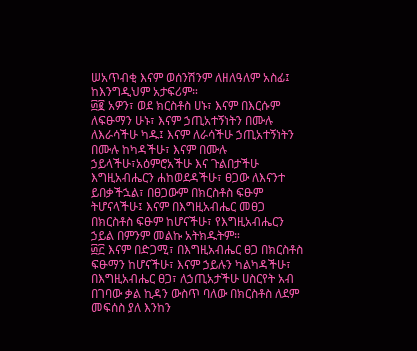ሠአጥብቂ እናም ወሰንሽንም ለዘለዓለም አስፊ፤ ከእንግዲህም አታፍሪም።
፴፪ አዎን፣ ወደ ክርስቶስ ሀኑ፣ እናም በእርሱም ለፍፁማን ሁኑ፣ እናም ኃጢአተኝነትን በሙሉ ለእራሳችሁ ካዱ፤ እናም ለራሳችሁ ኃጢአተኝነትን በሙሉ ከካዳችሁ፣ እናም በሙሉ ኃይላችሁ፣አዕምሮአችሁ እና ጉልበታችሁ እግዚአብሔርን ሐከወደዳችሁ፣ ፀጋው ለእናንተ ይበቃችኋል፣ በፀጋውም በክርስቶስ ፍፁም ትሆናላችሁ፤ እናም በእግዚአብሔር መፀጋ በክርስቶስ ፍፁም ከሆናችሁ፣ የእግዚአብሔርን ኃይል በምንም መልኩ አትክዱትም።
፴፫ እናም በድጋሚ፣ በእግዚአብሔር ፀጋ በክርስቶስ ፍፁማን ከሆናችሁ፣ እናም ኃይሉን ካልካዳችሁ፣ በእግዚአብሔር ፀጋ፣ ለኃጢአታችሁ ሀስርየት አብ በገባው ቃል ኪዳን ውስጥ ባለው በክርስቶስ ለደም መፍሰስ ያለ እንከን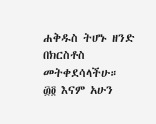ሐቅዱስ ትሆኑ ዘንድ በክርስቶስ መትቀደሳላችሁ።
፴፬ እናም አሁን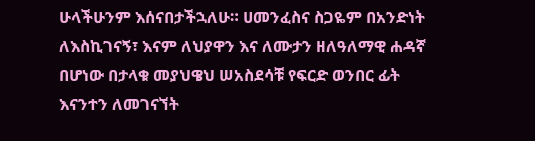ሁላችሁንም እሰናበታችኋለሁ። ሀመንፈስና ስጋዬም በአንድነት ለእስኪገናኝ፣ እናም ለህያዋን እና ለሙታን ዘለዓለማዊ ሐዳኛ በሆነው በታላቁ መያህዌህ ሠአስደሳቹ የፍርድ ወንበር ፊት እናንተን ለመገናኘት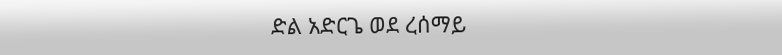ድል አድርጌ ወደ ረሰማይ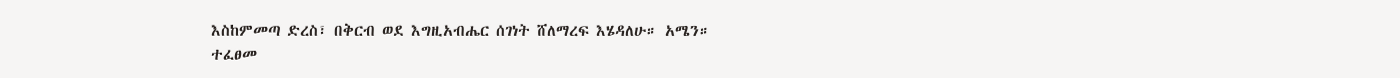እስከምመጣ ድረስ፣ በቅርብ ወደ እግዚአብሔር ሰገነት ሸለማረፍ እሄዳለሁ። አሜን።
ተፈፀመ